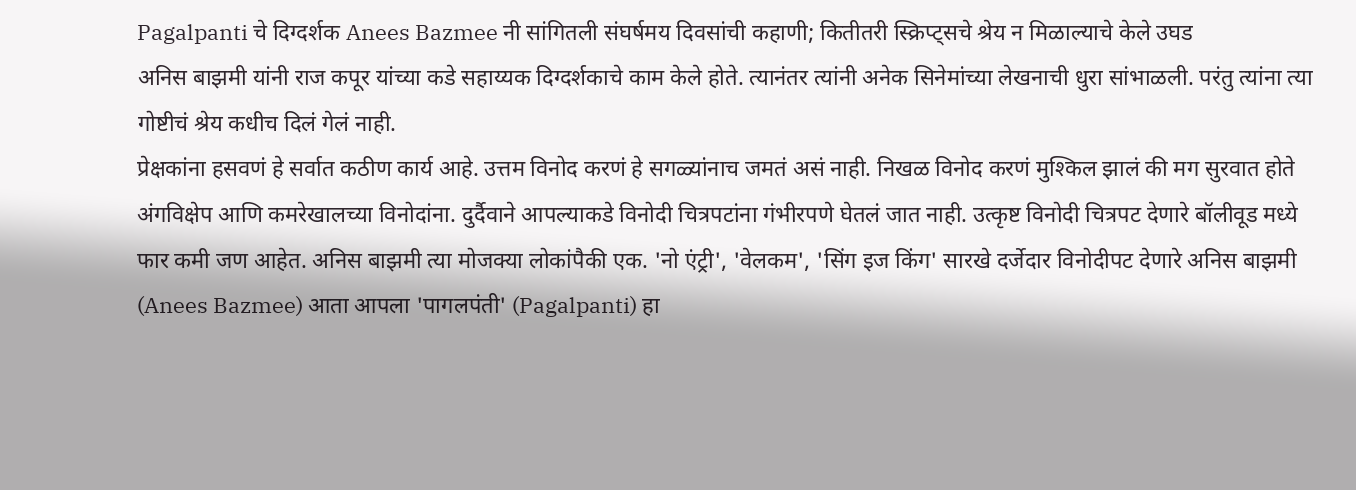Pagalpanti चे दिग्दर्शक Anees Bazmee नी सांगितली संघर्षमय दिवसांची कहाणी; कितीतरी स्क्रिप्ट्सचे श्रेय न मिळाल्याचे केले उघड
अनिस बाझमी यांनी राज कपूर यांच्या कडे सहाय्यक दिग्दर्शकाचे काम केले होते. त्यानंतर त्यांनी अनेक सिनेमांच्या लेखनाची धुरा सांभाळली. परंतु त्यांना त्या गोष्टीचं श्रेय कधीच दिलं गेलं नाही.
प्रेक्षकांना हसवणं हे सर्वात कठीण कार्य आहे. उत्तम विनोद करणं हे सगळ्यांनाच जमतं असं नाही. निखळ विनोद करणं मुश्किल झालं की मग सुरवात होते अंगविक्षेप आणि कमरेखालच्या विनोदांना. दुर्दैवाने आपल्याकडे विनोदी चित्रपटांना गंभीरपणे घेतलं जात नाही. उत्कृष्ट विनोदी चित्रपट देणारे बॉलीवूड मध्ये फार कमी जण आहेत. अनिस बाझमी त्या मोजक्या लोकांपैकी एक. 'नो एंट्री', 'वेलकम', 'सिंग इज किंग' सारखे दर्जेदार विनोदीपट देणारे अनिस बाझमी (Anees Bazmee) आता आपला 'पागलपंती' (Pagalpanti) हा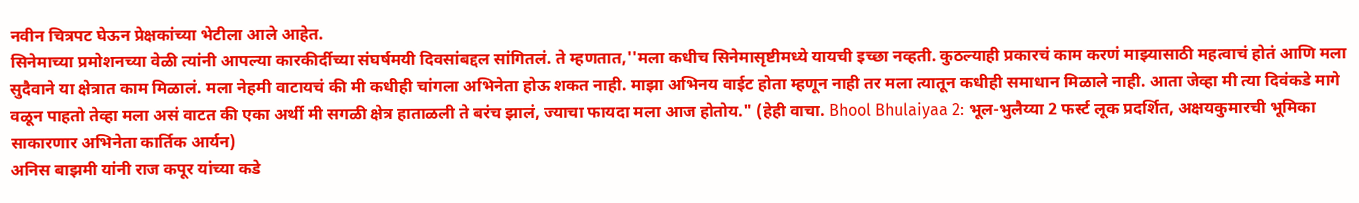नवीन चित्रपट घेऊन प्रेक्षकांच्या भेटीला आले आहेत.
सिनेमाच्या प्रमोशनच्या वेळी त्यांनी आपल्या कारकीर्दीच्या संघर्षमयी दिवसांबद्दल सांगितलं. ते म्हणतात,''मला कधीच सिनेमासृष्टीमध्ये यायची इच्छा नव्हती. कुठल्याही प्रकारचं काम करणं माझ्यासाठी महत्वाचं होतं आणि मला सुदैवाने या क्षेत्रात काम मिळालं. मला नेहमी वाटायचं की मी कधीही चांगला अभिनेता होऊ शकत नाही. माझा अभिनय वाईट होता म्हणून नाही तर मला त्यातून कधीही समाधान मिळाले नाही. आता जेव्हा मी त्या दिवंकडे मागे वळून पाहतो तेव्हा मला असं वाटत की एका अर्थी मी सगळी क्षेत्र हाताळली ते बरंच झालं, ज्याचा फायदा मला आज होतोय." (हेही वाचा. Bhool Bhulaiyaa 2: भूल-भुलैय्या 2 फर्स्ट लूक प्रदर्शित, अक्षयकुमारची भूमिका साकारणार अभिनेता कार्तिक आर्यन)
अनिस बाझमी यांनी राज कपूर यांच्या कडे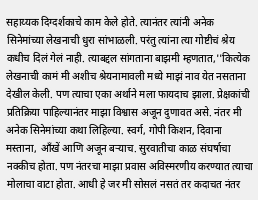सहाय्यक दिग्दर्शकाचे काम केले होते. त्यानंतर त्यांनी अनेक सिनेमांच्या लेखनाची धुरा सांभाळली. परंतु त्यांना त्या गोष्टीचं श्रेय कधीच दिलं गेलं नाही. त्याबद्दल सांगताना बाझमी म्हणतात,''कित्येक लेखनाची कामं मी अशीच श्रेयनामावली मध्ये माझं नाव येत नसताना देखील केली. पण त्याचा एका अर्थाने मला फायदाच झाला. प्रेक्षकांची प्रतिक्रिया पाहिल्यानंतर माझा विश्वास अजून दुणावत असे. नंतर मी अनेक सिनेमांच्या कथा लिहिल्या. स्वर्ग, गोपी किशन, दिवाना मस्ताना, आँखें आणि अजून बऱ्याच. सुरवातीचा काळ संघर्षाचा नक्कीच होता. पण नंतरचा माझा प्रवास अविस्मरणीय करण्यात त्याचा मोलाचा वाटा होता. आधी हे जर मी सोसलं नसतं तर कदाचत नंतर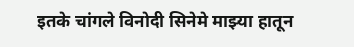इतके चांगले विनोदी सिनेमे माझ्या हातून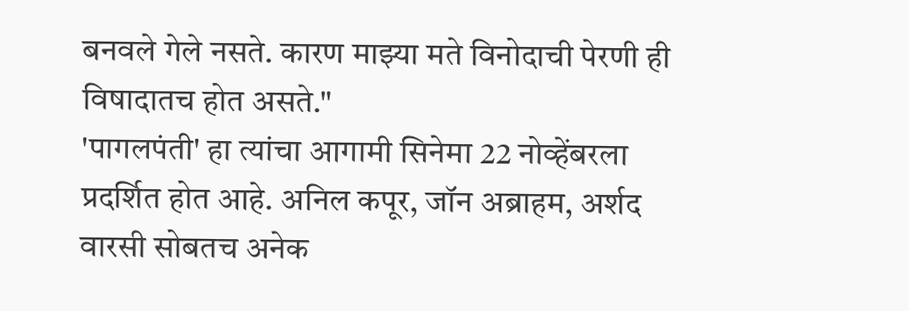बनवले गेले नसते. कारण माझ्या मते विनोदाची पेरणी ही विषादातच होत असते."
'पागलपंती' हा त्यांचा आगामी सिनेमा 22 नोव्हेंबरला प्रदर्शित होत आहे. अनिल कपूर, जॉन अब्राहम, अर्शद वारसी सोबतच अनेक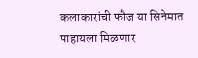कलाकारांची फौज या सिनेमात पाहायला मिळणार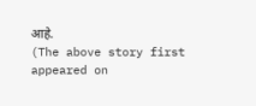आहे.
(The above story first appeared on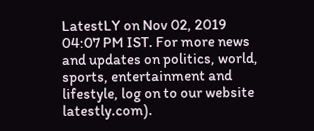LatestLY on Nov 02, 2019 04:07 PM IST. For more news and updates on politics, world, sports, entertainment and lifestyle, log on to our website latestly.com).